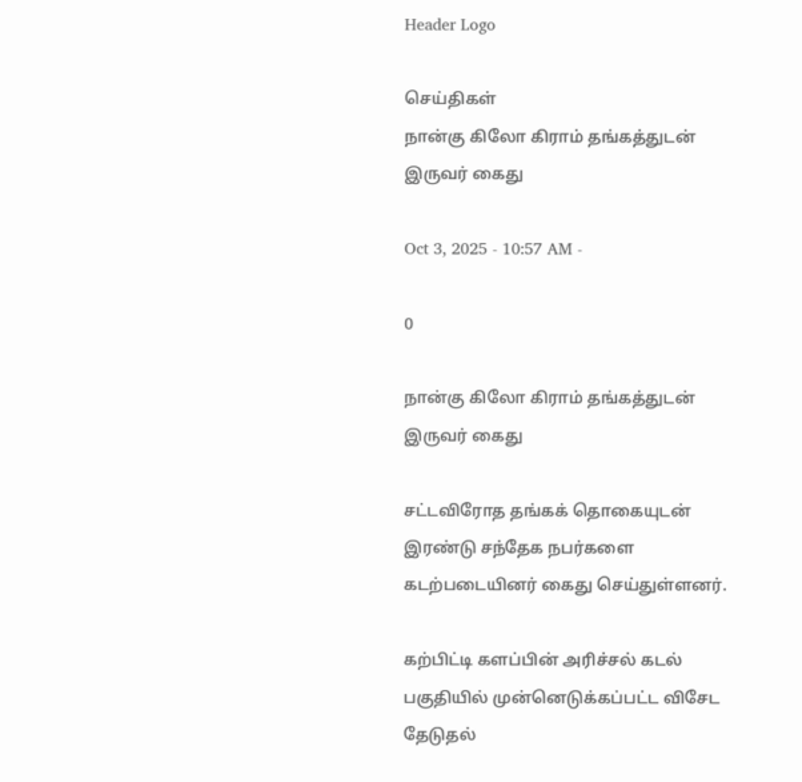Header Logo

செய்திகள்
நான்கு கிலோ கிராம் தங்கத்துடன் இருவர் கைது

Oct 3, 2025 - 10:57 AM -

0

நான்கு கிலோ கிராம் தங்கத்துடன் இருவர் கைது

சட்டவிரோத தங்கக் தொகையுடன் இரண்டு சந்தேக நபர்களை கடற்படையினர் கைது செய்துள்ளனர்.

கற்பிட்டி களப்பின் அரிச்சல் கடல் பகுதியில் முன்னெடுக்கப்பட்ட விசேட தேடுதல்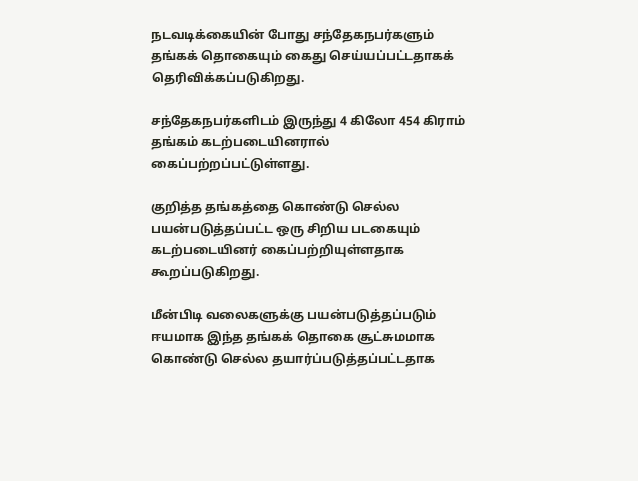நடவடிக்கையின் போது சந்தேகநபர்களும் தங்கக் தொகையும் கைது செய்யப்பட்டதாகக் தெரிவிக்கப்படுகிறது.

சந்தேகநபர்களிடம் இருந்து 4 கிலோ 454 கிராம் தங்கம் கடற்படையினரால் கைப்பற்றப்பட்டுள்ளது.

குறித்த தங்கத்தை கொண்டு செல்ல பயன்படுத்தப்பட்ட ஒரு சிறிய படகையும் கடற்படையினர் கைப்பற்றியுள்ளதாக கூறப்படுகிறது.

மீன்பிடி வலைகளுக்கு பயன்படுத்தப்படும் ஈயமாக இந்த தங்கக் தொகை சூட்சுமமாக கொண்டு செல்ல தயார்ப்படுத்தப்பட்டதாக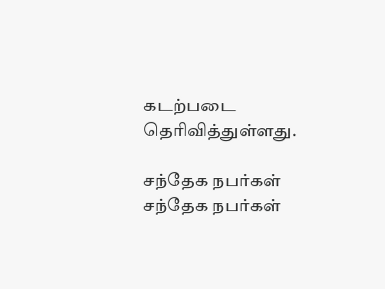கடற்படை தெரிவித்துள்ளது.

சந்தேக நபர்கள் சந்தேக நபர்கள்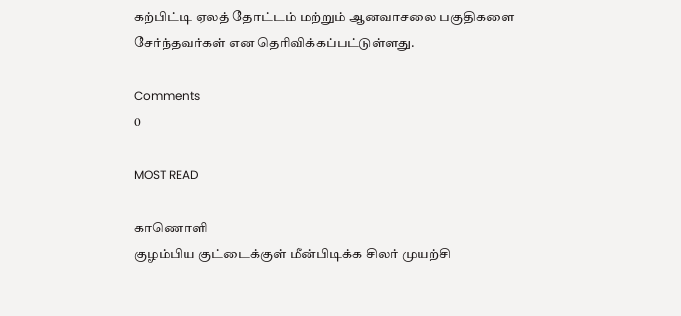கற்பிட்டி ஏலத் தோட்டம் மற்றும் ஆனவாசலை பகுதிகளை சேர்ந்தவர்கள் என தெரிவிக்கப்பட்டுள்ளது.

Comments
0

MOST READ

காணொளி
குழம்பிய குட்டைக்குள் மீன்பிடிக்க சிலர் முயற்சி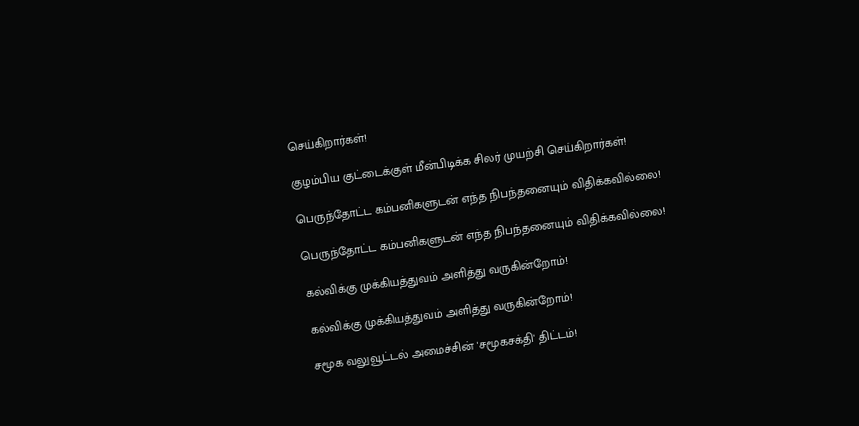செய்கிறார்கள்!

குழம்பிய குட்டைக்குள் மீன்பிடிக்க சிலர் முயற்சி செய்கிறார்கள்!

பெருந்தோட்ட கம்பனிகளுடன் எந்த நிபந்தனையும் விதிக்கவில்லை!

பெருந்தோட்ட கம்பனிகளுடன் எந்த நிபந்தனையும் விதிக்கவில்லை!

கல்விக்கு முக்கியத்துவம் அளித்து வருகின்றோம்!

கல்விக்கு முக்கியத்துவம் அளித்து வருகின்றோம்!

சமூக வலுவூட்டல் அமைச்சின் 'சமூகசக்தி' திட்டம்!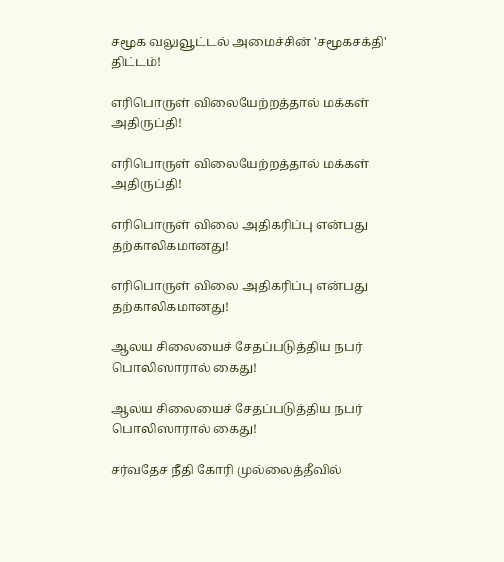சமூக வலுவூட்டல் அமைச்சின் 'சமூகசக்தி' திட்டம்!

எரிபொருள் விலையேற்றத்தால் மக்கள் அதிருப்தி!

எரிபொருள் விலையேற்றத்தால் மக்கள் அதிருப்தி!

எரிபொருள் விலை அதிகரிப்பு என்பது தற்காலிகமானது!

எரிபொருள் விலை அதிகரிப்பு என்பது தற்காலிகமானது!

ஆலய சிலையைச் சேதப்படுத்திய நபர் பொலிஸாரால் கைது!

ஆலய சிலையைச் சேதப்படுத்திய நபர் பொலிஸாரால் கைது!

சர்வதேச நீதி கோரி முல்லைத்தீவில்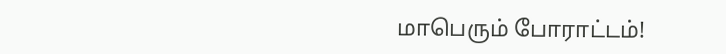மாபெரும் போராட்டம்!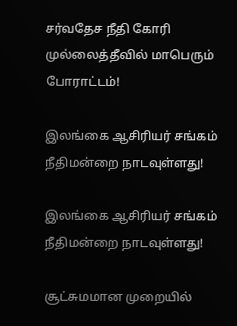சர்வதேச நீதி கோரி முல்லைத்தீவில் மாபெரும் போராட்டம்!

இலங்கை ஆசிரியர் சங்கம் நீதிமன்றை நாடவுள்ளது!

இலங்கை ஆசிரியர் சங்கம் நீதிமன்றை நாடவுள்ளது!

சூட்சுமமான முறையில்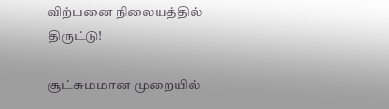விற்பனை நிலையத்தில் திருட்டு!

சூட்சுமமான முறையில்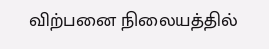விற்பனை நிலையத்தில்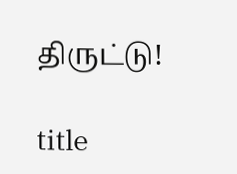திருட்டு!

title